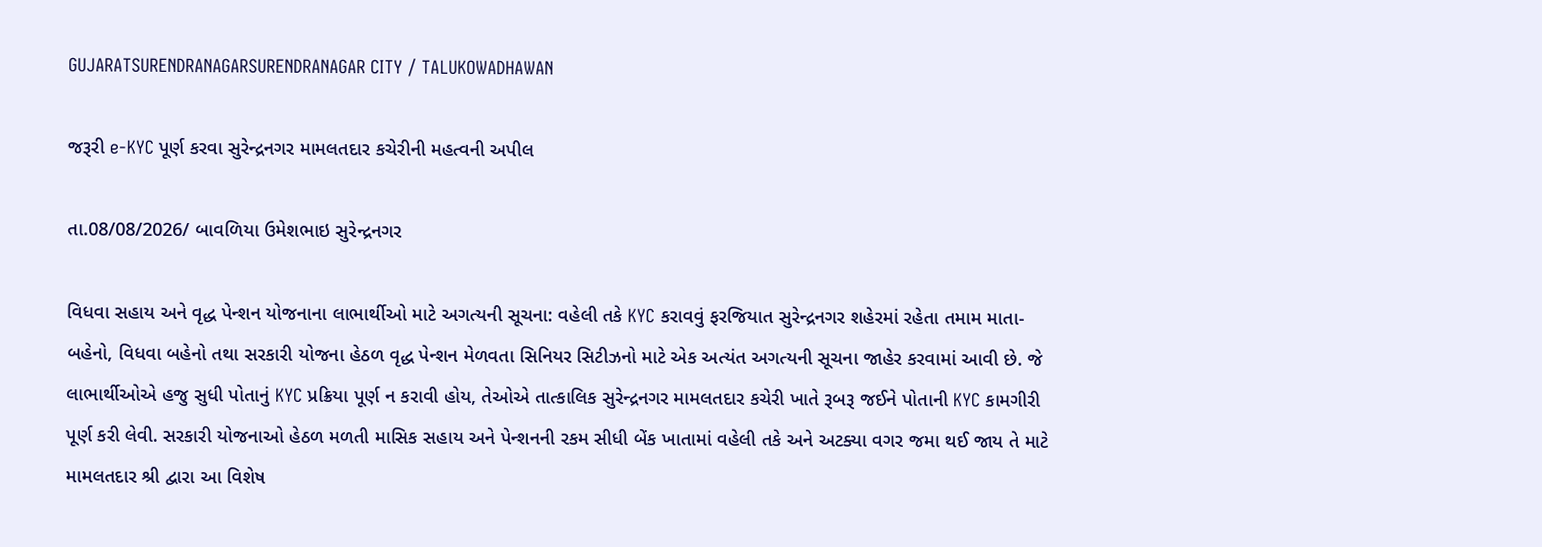GUJARATSURENDRANAGARSURENDRANAGAR CITY / TALUKOWADHAWAN

જરૂરી e-KYC પૂર્ણ કરવા સુરેન્દ્રનગર મામલતદાર કચેરીની મહત્વની અપીલ

તા.08/08/2026/ બાવળિયા ઉમેશભાઇ સુરેન્દ્રનગર

વિધવા સહાય અને વૃદ્ધ પેન્શન યોજનાના લાભાર્થીઓ માટે અગત્યની સૂચના: વહેલી તકે KYC કરાવવું ફરજિયાત સુરેન્દ્રનગર શહેરમાં રહેતા તમામ માતા-બહેનો, વિધવા બહેનો તથા સરકારી યોજના હેઠળ વૃદ્ધ પેન્શન મેળવતા સિનિયર સિટીઝનો માટે એક અત્યંત અગત્યની સૂચના જાહેર કરવામાં આવી છે. જે લાભાર્થીઓએ હજુ સુધી પોતાનું KYC પ્રક્રિયા પૂર્ણ ન કરાવી હોય, તેઓએ તાત્કાલિક સુરેન્દ્રનગર મામલતદાર કચેરી ખાતે રૂબરૂ જઈને પોતાની KYC કામગીરી પૂર્ણ કરી લેવી. સરકારી યોજનાઓ હેઠળ મળતી માસિક સહાય અને પેન્શનની રકમ સીધી બેંક ખાતામાં વહેલી તકે અને અટક્યા વગર જમા થઈ જાય તે માટે મામલતદાર શ્રી દ્વારા આ વિશેષ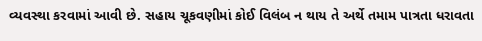વ્યવસ્થા કરવામાં આવી છે. સહાય ચૂકવણીમાં કોઈ વિલંબ ન થાય તે અર્થે તમામ પાત્રતા ધરાવતા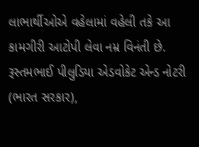લાભાર્થીઓએ વહેલામાં વહેલી તકે આ કામગીરી આટોપી લેવા નમ્ર વિનંતી છે. રૂસ્તમભાઈ પીલુડિયા એડવોકેટ એન્ડ નોટરી (ભારત સરકાર),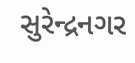સુરેન્દ્રનગર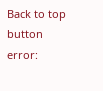Back to top button
error: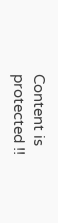Content is protected !!